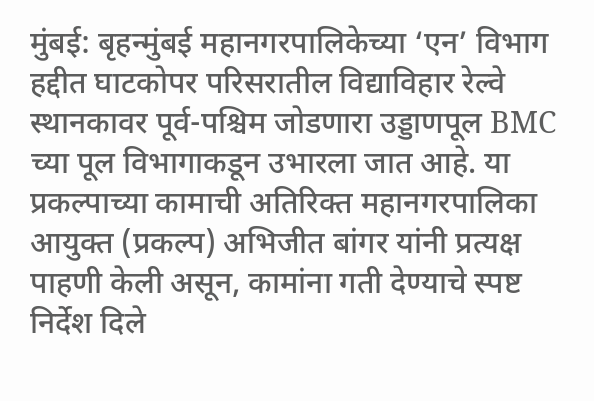मुंबई: बृहन्मुंबई महानगरपालिकेच्या ‘एन’ विभाग हद्दीत घाटकोपर परिसरातील विद्याविहार रेल्वे स्थानकावर पूर्व-पश्चिम जोडणारा उड्डाणपूल BMC च्या पूल विभागाकडून उभारला जात आहे. या प्रकल्पाच्या कामाची अतिरिक्त महानगरपालिका आयुक्त (प्रकल्प) अभिजीत बांगर यांनी प्रत्यक्ष पाहणी केली असून, कामांना गती देण्याचे स्पष्ट निर्देश दिले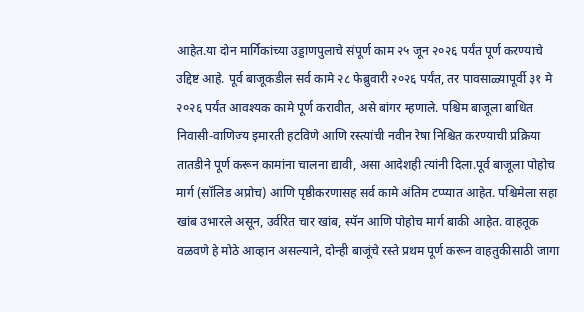आहेत.या दोन मार्गिकांच्या उड्डाणपुलाचे संपूर्ण काम २५ जून २०२६ पर्यंत पूर्ण करण्याचे उद्दिष्ट आहे. पूर्व बाजूकडील सर्व कामे २८ फेब्रुवारी २०२६ पर्यंत, तर पावसाळ्यापूर्वी ३१ मे २०२६ पर्यंत आवश्यक कामे पूर्ण करावीत, असे बांगर म्हणाले. पश्चिम बाजूला बाधित निवासी-वाणिज्य इमारती हटविणे आणि रस्त्यांची नवीन रेषा निश्चित करण्याची प्रक्रिया तातडीने पूर्ण करून कामांना चालना द्यावी, असा आदेशही त्यांनी दिला.पूर्व बाजूला पोहोच मार्ग (सॉलिड अप्रोच) आणि पृष्ठीकरणासह सर्व कामे अंतिम टप्प्यात आहेत. पश्चिमेला सहा खांब उभारले असून, उर्वरित चार खांब, स्पॅन आणि पोहोच मार्ग बाकी आहेत. वाहतूक वळवणे हे मोठे आव्हान असल्याने, दोन्ही बाजूंचे रस्ते प्रथम पूर्ण करून वाहतुकीसाठी जागा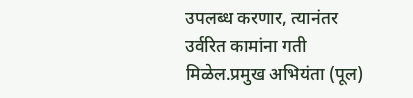उपलब्ध करणार, त्यानंतर उर्वरित कामांना गती मिळेल.प्रमुख अभियंता (पूल)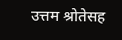उत्तम श्रोतेसह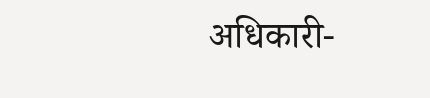अधिकारी-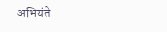अभियंते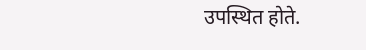उपस्थित होते.